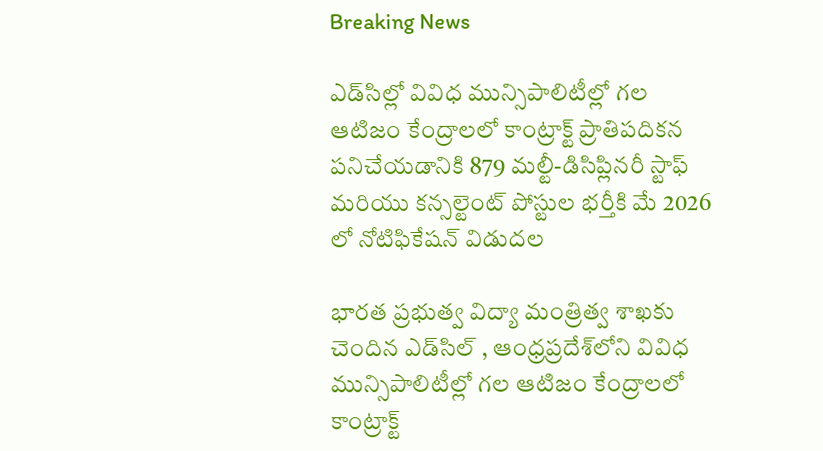Breaking News

ఎడ్‌సిల్లో వివిధ మున్సిపాలిటీల్లో గల ఆటిజం కేంద్రాలలో కాంట్రాక్ట్ ప్రాతిపదికన పనిచేయడానికి 879 మల్టీ-డిసిప్లినరీ స్టాఫ్ మరియు కన్సల్టెంట్ పోస్టుల భర్తీకి మే 2026 లో నోటిఫికేషన్ విడుదల

భారత ప్రభుత్వ విద్యా మంత్రిత్వ శాఖకు చెందిన ఎడ్‌సిల్ , ఆంధ్రప్రదేశ్‌లోని వివిధ మున్సిపాలిటీల్లో గల ఆటిజం కేంద్రాలలో కాంట్రాక్ట్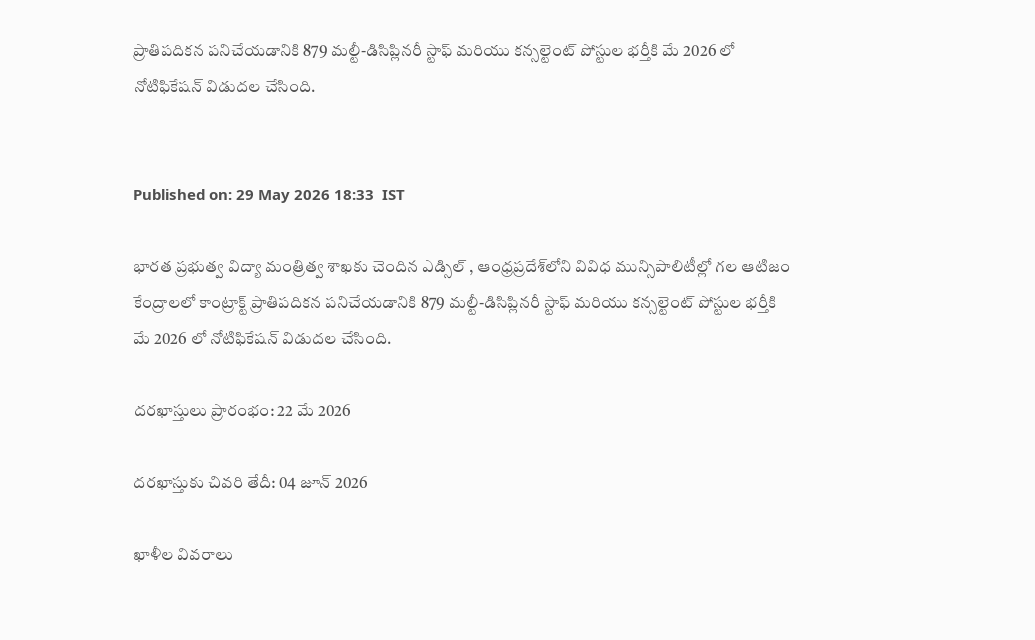ప్రాతిపదికన పనిచేయడానికి 879 మల్టీ-డిసిప్లినరీ స్టాఫ్ మరియు కన్సల్టెంట్ పోస్టుల భర్తీకి మే 2026 లో నోటిఫికేషన్ విడుదల చేసింది.


Published on: 29 May 2026 18:33  IST

భారత ప్రభుత్వ విద్యా మంత్రిత్వ శాఖకు చెందిన ఎడ్సిల్ , ఆంధ్రప్రదేశ్‌లోని వివిధ మున్సిపాలిటీల్లో గల ఆటిజం కేంద్రాలలో కాంట్రాక్ట్ ప్రాతిపదికన పనిచేయడానికి 879 మల్టీ-డిసిప్లినరీ స్టాఫ్ మరియు కన్సల్టెంట్ పోస్టుల భర్తీకి మే 2026 లో నోటిఫికేషన్ విడుదల చేసింది.

దరఖాస్తులు ప్రారంభం: 22 మే 2026

దరఖాస్తుకు చివరి తేదీ: 04 జూన్ 2026

ఖాళీల వివరాలు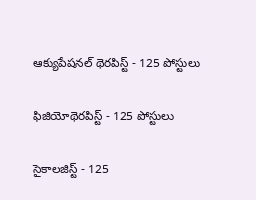ఆక్యుపేషనల్ థెరపిస్ట్ - 125 పోస్టులు

ఫిజియోథెరపిస్ట్ - 125 పోస్టులు

సైకాలజిస్ట్ - 125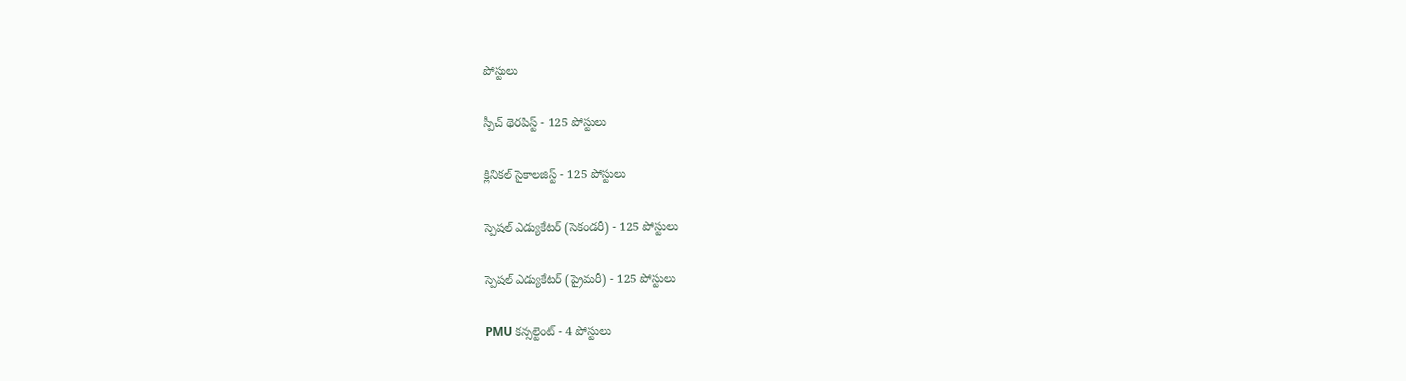పోస్టులు

స్పీచ్ థెరపిస్ట్ - 125 పోస్టులు

క్లినికల్ సైకాలజిస్ట్ - 125 పోస్టులు

స్పెషల్ ఎడ్యుకేటర్ (సెకండరీ) - 125 పోస్టులు

స్పెషల్ ఎడ్యుకేటర్ (ప్రైమరీ) - 125 పోస్టులు

PMU కన్సల్టెంట్ - 4 పోస్టులు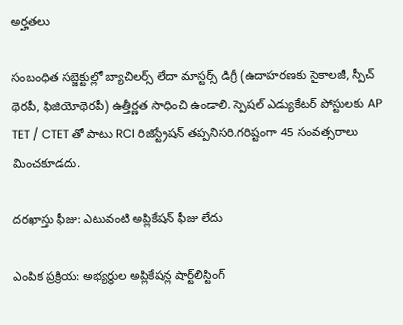అర్హతలు

సంబంధిత సబ్జెక్టుల్లో బ్యాచిలర్స్ లేదా మాస్టర్స్ డిగ్రీ (ఉదాహరణకు సైకాలజీ, స్పీచ్ థెరపీ, ఫిజియోథెరపీ) ఉత్తీర్ణత సాధించి ఉండాలి. స్పెషల్ ఎడ్యుకేటర్ పోస్టులకు AP TET / CTET తో పాటు RCI రిజిస్ట్రేషన్ తప్పనిసరి.గరిష్టంగా 45 సంవత్సరాలు మించకూడదు.

దరఖాస్తు ఫీజు: ఎటువంటి అప్లికేషన్ ఫీజు లేదు

ఎంపిక ప్రక్రియ: అభ్యర్థుల అప్లికేషన్ల షార్ట్‌లిస్టింగ్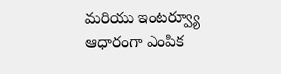మరియు ఇంటర్వ్యూ ఆధారంగా ఎంపిక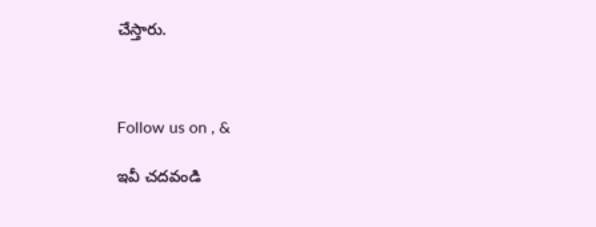చేస్తారు.



Follow us on , &

ఇవీ చదవండి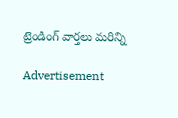ట్రెండింగ్ వార్తలు మరిన్ని

Advertisement